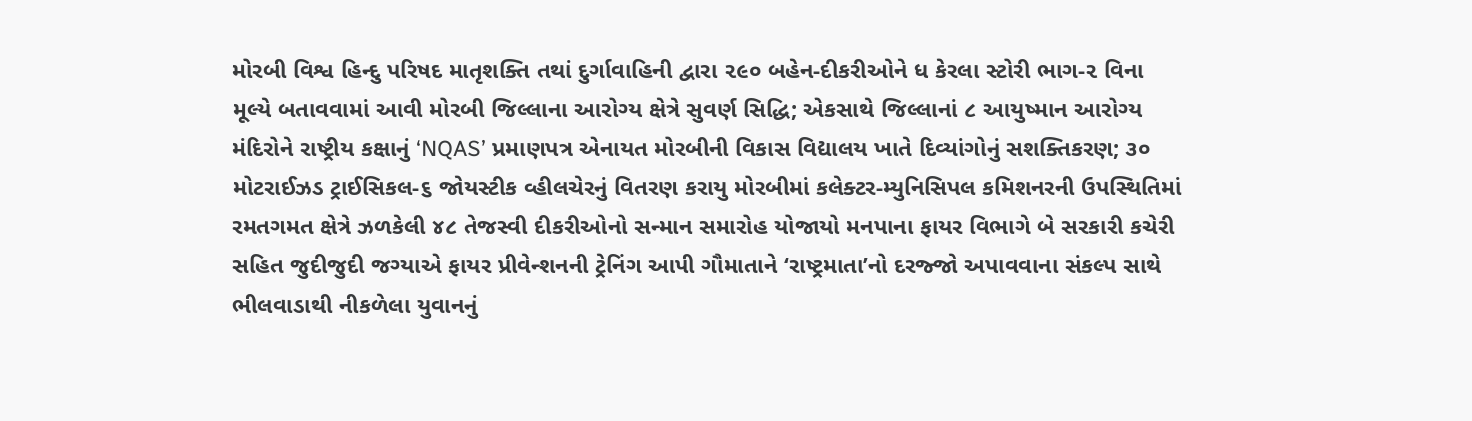મોરબી વિશ્વ હિન્દુ પરિષદ માતૃશક્તિ તથાં દુર્ગાવાહિની દ્વારા ૨૯૦ બહેન-દીકરીઓને ધ કેરલા સ્ટોરી ભાગ-૨ વિના મૂલ્યે બતાવવામાં આવી મોરબી જિલ્લાના આરોગ્ય ક્ષેત્રે સુવર્ણ સિદ્ધિ; એકસાથે જિલ્લાનાં ૮ આયુષ્માન આરોગ્ય મંદિરોને રાષ્ટ્રીય કક્ષાનું ‘NQAS’ પ્રમાણપત્ર એનાયત મોરબીની વિકાસ વિદ્યાલય ખાતે દિવ્યાંગોનું સશક્તિકરણ; ૩૦ મોટરાઈઝડ ટ્રાઈસિકલ-૬ જોયસ્ટીક વ્હીલચેરનું વિતરણ કરાયુ મોરબીમાં કલેક્ટર-મ્યુનિસિપલ કમિશનરની ઉપસ્થિતિમાં રમતગમત ક્ષેત્રે ઝળકેલી ૪૮ તેજસ્વી દીકરીઓનો સન્માન સમારોહ યોજાયો મનપાના ફાયર વિભાગે બે સરકારી કચેરી સહિત જુદીજુદી જગ્યાએ ફાયર પ્રીવેન્શનની ટ્રેનિંગ આપી ગૌમાતાને ‘રાષ્ટ્રમાતા’નો દરજ્જો અપાવવાના સંકલ્પ સાથે ભીલવાડાથી નીકળેલા યુવાનનું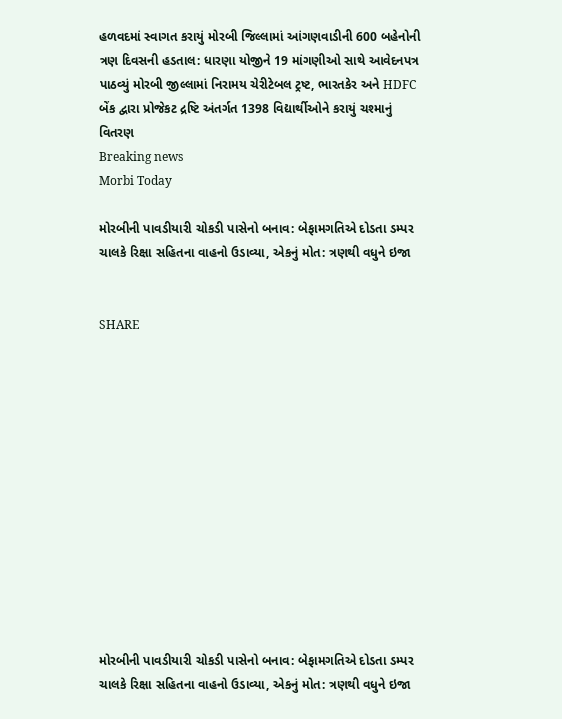હળવદમાં સ્વાગત કરાયું મોરબી જિલ્લામાં આંગણવાડીની 600 બહેનોની ત્રણ દિવસની હડતાલ: ધારણા યોજીને 19 માંગણીઓ સાથે આવેદનપત્ર પાઠવ્યું મોરબી જીલ્લામાં નિરામય ચેરીટેબલ ટ્રષ્ટ, ભારતકેર અને HDFC બેંક દ્વારા પ્રોજેકટ દ્રષ્ટિ અંતર્ગત 1398 વિદ્યાર્થીઓને કરાયું ચશ્માનું વિતરણ
Breaking news
Morbi Today

મોરબીની પાવડીયારી ચોકડી પાસેનો બનાવ: બેફામગતિએ દોડતા ડમ્પર ચાલકે રિક્ષા સહિતના વાહનો ઉડાવ્યા, એકનું મોત: ત્રણથી વધુને ઇજા


SHARE













મોરબીની પાવડીયારી ચોકડી પાસેનો બનાવ: બેફામગતિએ દોડતા ડમ્પર ચાલકે રિક્ષા સહિતના વાહનો ઉડાવ્યા, એકનું મોત: ત્રણથી વધુને ઇજા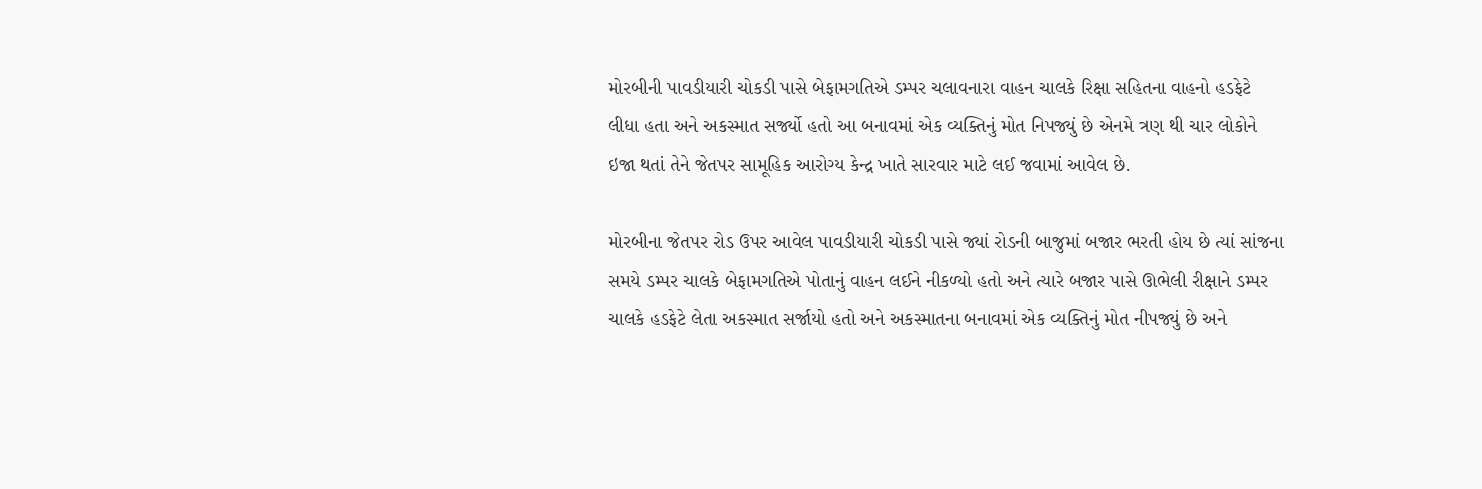મોરબીની પાવડીયારી ચોકડી પાસે બેફામગતિએ ડમ્પર ચલાવનારા વાહન ચાલકે રિક્ષા સહિતના વાહનો હડફેટે લીધા હતા અને અકસ્માત સર્જ્યો હતો આ બનાવમાં એક વ્યક્તિનું મોત નિપજ્યું છે એનમે ત્રણ થી ચાર લોકોને ઇજા થતાં તેને જેતપર સામૂહિક આરોગ્ય કેન્દ્ર ખાતે સારવાર માટે લઈ જવામાં આવેલ છે.

મોરબીના જેતપર રોડ ઉપર આવેલ પાવડીયારી ચોકડી પાસે જ્યાં રોડની બાજુમાં બજાર ભરતી હોય છે ત્યાં સાંજના સમયે ડમ્પર ચાલકે બેફામગતિએ પોતાનું વાહન લઈને નીકળ્યો હતો અને ત્યારે બજાર પાસે ઊભેલી રીક્ષાને ડમ્પર ચાલકે હડફેટે લેતા અકસ્માત સર્જાયો હતો અને અકસ્માતના બનાવમાં એક વ્યક્તિનું મોત નીપજ્યું છે અને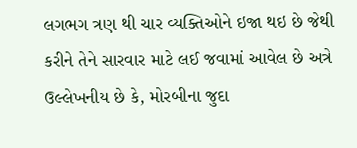લગભગ ત્રણ થી ચાર વ્યક્તિઓને ઇજા થઇ છે જેથી કરીને તેને સારવાર માટે લઈ જવામાં આવેલ છે અત્રે ઉલ્લેખનીય છે કે, મોરબીના જુદા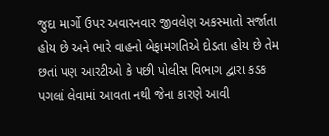જુદા માર્ગો ઉપર અવારનવાર જીવલેણ અકસ્માતો સર્જાતા હોય છે અને ભારે વાહનો બેફામગતિએ દોડતા હોય છે તેમ છતાં પણ આરટીઓ કે પછી પોલીસ વિભાગ દ્વારા કડક પગલાં લેવામાં આવતા નથી જેના કારણે આવી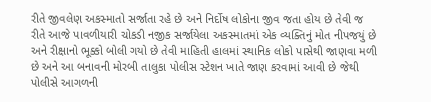રીતે જીવલેણ અકસ્માતો સર્જાતા રહે છે અને નિર્દોષ લોકોના જીવ જતા હોય છે તેવી જ રીતે આજે પાવળીયારી ચોકડી નજીક સર્જાયેલા અકસ્માતમાં એક વ્યક્તિનું મોત નીપજયું છે અને રીક્ષાનો ભૂક્કો બોલી ગયો છે તેવી માહિતી હાલમાં સ્થાનિક લોકો પાસેથી જાણવા મળી છે અને આ બનાવની મોરબી તાલુકા પોલીસ સ્ટેશન ખાતે જાણ કરવામાં આવી છે જેથી પોલીસે આગળની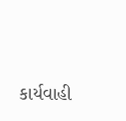કાર્યવાહી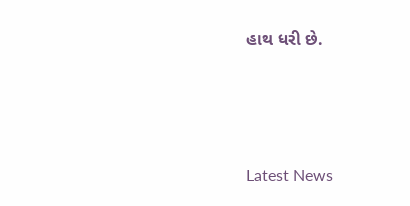હાથ ધરી છે.




Latest News